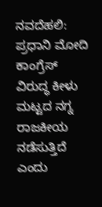ನವದೆಹಲಿ: ಪ್ರಧಾನಿ ಮೋದಿ ಕಾಂಗ್ರೆಸ್ ವಿರುದ್ಧ ಕೀಳು ಮಟ್ಟದ ನಗ್ನ ರಾಜಕೀಯ ನಡೆಸುತ್ತಿದೆ ಎಂದು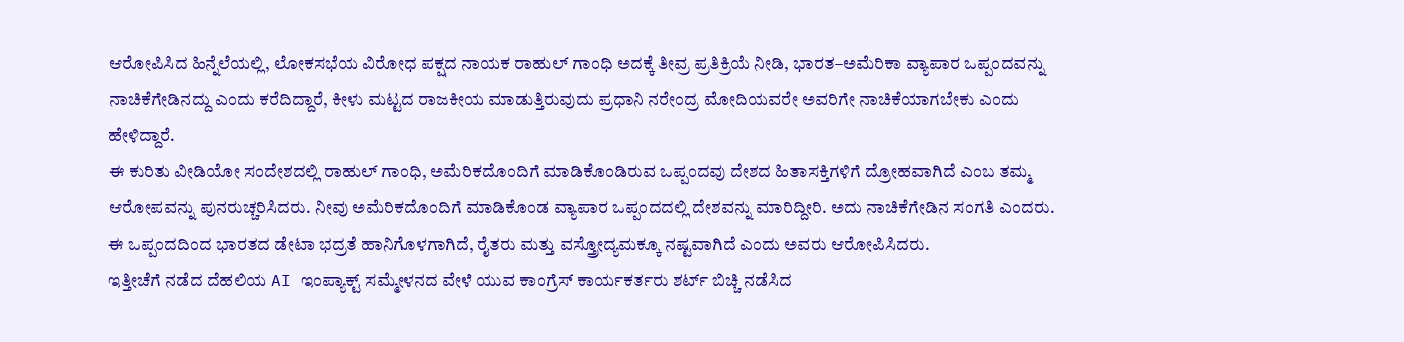ಆರೋಪಿಸಿದ ಹಿನ್ನೆಲೆಯಲ್ಲಿ, ಲೋಕಸಭೆಯ ವಿರೋಧ ಪಕ್ಷದ ನಾಯಕ ರಾಹುಲ್ ಗಾಂಧಿ ಅದಕ್ಕೆ ತೀವ್ರ ಪ್ರತಿಕ್ರಿಯೆ ನೀಡಿ, ಭಾರತ–ಅಮೆರಿಕಾ ವ್ಯಾಪಾರ ಒಪ್ಪಂದವನ್ನು ನಾಚಿಕೆಗೇಡಿನದ್ದು ಎಂದು ಕರೆದಿದ್ದಾರೆ, ಕೀಳು ಮಟ್ಟದ ರಾಜಕೀಯ ಮಾಡುತ್ತಿರುವುದು ಪ್ರಧಾನಿ ನರೇಂದ್ರ ಮೋದಿಯವರೇ ಅವರಿಗೇ ನಾಚಿಕೆಯಾಗಬೇಕು ಎಂದು ಹೇಳಿದ್ದಾರೆ.
ಈ ಕುರಿತು ವೀಡಿಯೋ ಸಂದೇಶದಲ್ಲಿ ರಾಹುಲ್ ಗಾಂಧಿ, ಅಮೆರಿಕದೊಂದಿಗೆ ಮಾಡಿಕೊಂಡಿರುವ ಒಪ್ಪಂದವು ದೇಶದ ಹಿತಾಸಕ್ತಿಗಳಿಗೆ ದ್ರೋಹವಾಗಿದೆ ಎಂಬ ತಮ್ಮ ಆರೋಪವನ್ನು ಪುನರುಚ್ಚರಿಸಿದರು. ನೀವು ಅಮೆರಿಕದೊಂದಿಗೆ ಮಾಡಿಕೊಂಡ ವ್ಯಾಪಾರ ಒಪ್ಪಂದದಲ್ಲಿ ದೇಶವನ್ನು ಮಾರಿದ್ದೀರಿ. ಅದು ನಾಚಿಕೆಗೇಡಿನ ಸಂಗತಿ ಎಂದರು. ಈ ಒಪ್ಪಂದದಿಂದ ಭಾರತದ ಡೇಟಾ ಭದ್ರತೆ ಹಾನಿಗೊಳಗಾಗಿದೆ, ರೈತರು ಮತ್ತು ವಸ್ತ್ರೋದ್ಯಮಕ್ಕೂ ನಷ್ಟವಾಗಿದೆ ಎಂದು ಅವರು ಆರೋಪಿಸಿದರು.
ಇತ್ತೀಚೆಗೆ ನಡೆದ ದೆಹಲಿಯ AI ಇಂಪ್ಯಾಕ್ಟ್ ಸಮ್ಮೇಳನದ ವೇಳೆ ಯುವ ಕಾಂಗ್ರೆಸ್ ಕಾರ್ಯಕರ್ತರು ಶರ್ಟ್ ಬಿಚ್ಚಿ ನಡೆಸಿದ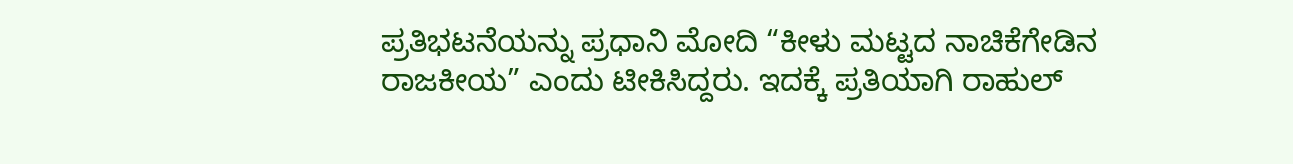ಪ್ರತಿಭಟನೆಯನ್ನು ಪ್ರಧಾನಿ ಮೋದಿ “ಕೀಳು ಮಟ್ಟದ ನಾಚಿಕೆಗೇಡಿನ ರಾಜಕೀಯ” ಎಂದು ಟೀಕಿಸಿದ್ದರು. ಇದಕ್ಕೆ ಪ್ರತಿಯಾಗಿ ರಾಹುಲ್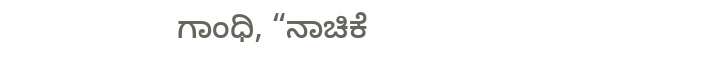ಗಾಂಧಿ, “ನಾಚಿಕೆ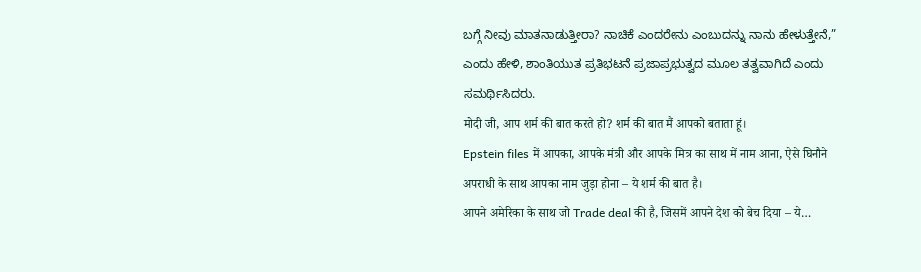ಬಗ್ಗೆ ನೀವು ಮಾತನಾಡುತ್ತೀರಾ? ನಾಚಿಕೆ ಎಂದರೇನು ಎಂಬುದನ್ನು ನಾನು ಹೇಳುತ್ತೇನೆ,” ಎಂದು ಹೇಳಿ, ಶಾಂತಿಯುತ ಪ್ರತಿಭಟನೆ ಪ್ರಜಾಪ್ರಭುತ್ವದ ಮೂಲ ತತ್ವವಾಗಿದೆ ಎಂದು ಸಮರ್ಥಿಸಿದರು.
मोदी जी, आप शर्म की बात करते हो? शर्म की बात मैं आपको बताता हूं।
Epstein files में आपका, आपके मंत्री और आपके मित्र का साथ में नाम आना, ऐसे घिनौने अपराधी के साथ आपका नाम जुड़ा होना – ये शर्म की बात है।
आपने अमेरिका के साथ जो Trade deal की है, जिसमें आपने देश को बेच दिया – ये…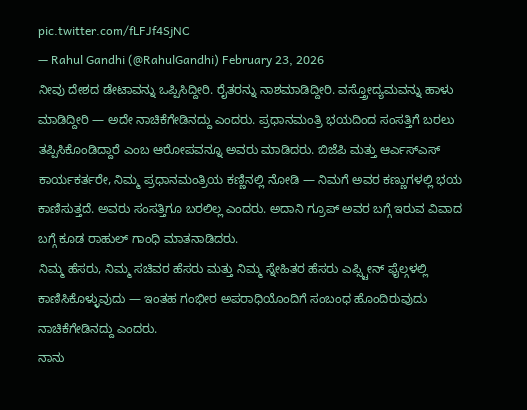pic.twitter.com/fLFJf4SjNC
— Rahul Gandhi (@RahulGandhi) February 23, 2026
ನೀವು ದೇಶದ ಡೇಟಾವನ್ನು ಒಪ್ಪಿಸಿದ್ದೀರಿ. ರೈತರನ್ನು ನಾಶಮಾಡಿದ್ದೀರಿ. ವಸ್ತ್ರೋದ್ಯಮವನ್ನು ಹಾಳು ಮಾಡಿದ್ದೀರಿ — ಅದೇ ನಾಚಿಕೆಗೇಡಿನದ್ದು ಎಂದರು. ಪ್ರಧಾನಮಂತ್ರಿ ಭಯದಿಂದ ಸಂಸತ್ತಿಗೆ ಬರಲು ತಪ್ಪಿಸಿಕೊಂಡಿದ್ದಾರೆ ಎಂಬ ಆರೋಪವನ್ನೂ ಅವರು ಮಾಡಿದರು. ಬಿಜೆಪಿ ಮತ್ತು ಆರ್ಎಸ್ಎಸ್ ಕಾರ್ಯಕರ್ತರೇ, ನಿಮ್ಮ ಪ್ರಧಾನಮಂತ್ರಿಯ ಕಣ್ಣಿನಲ್ಲಿ ನೋಡಿ — ನಿಮಗೆ ಅವರ ಕಣ್ಣುಗಳಲ್ಲಿ ಭಯ ಕಾಣಿಸುತ್ತದೆ. ಅವರು ಸಂಸತ್ತಿಗೂ ಬರಲಿಲ್ಲ ಎಂದರು. ಅದಾನಿ ಗ್ರೂಪ್ ಅವರ ಬಗ್ಗೆ ಇರುವ ವಿವಾದ ಬಗ್ಗೆ ಕೂಡ ರಾಹುಲ್ ಗಾಂಧಿ ಮಾತನಾಡಿದರು.
ನಿಮ್ಮ ಹೆಸರು, ನಿಮ್ಮ ಸಚಿವರ ಹೆಸರು ಮತ್ತು ನಿಮ್ಮ ಸ್ನೇಹಿತರ ಹೆಸರು ಎಪ್ಸ್ಟೀನ್ ಫೈಲ್ಗಳಲ್ಲಿ ಕಾಣಿಸಿಕೊಳ್ಳುವುದು — ಇಂತಹ ಗಂಭೀರ ಅಪರಾಧಿಯೊಂದಿಗೆ ಸಂಬಂಧ ಹೊಂದಿರುವುದು ನಾಚಿಕೆಗೇಡಿನದ್ದು ಎಂದರು.
ನಾನು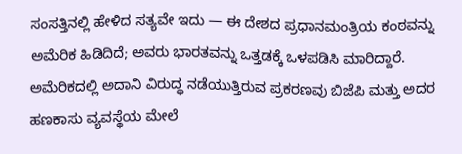ಸಂಸತ್ತಿನಲ್ಲಿ ಹೇಳಿದ ಸತ್ಯವೇ ಇದು — ಈ ದೇಶದ ಪ್ರಧಾನಮಂತ್ರಿಯ ಕಂಠವನ್ನು ಅಮೆರಿಕ ಹಿಡಿದಿದೆ; ಅವರು ಭಾರತವನ್ನು ಒತ್ತಡಕ್ಕೆ ಒಳಪಡಿಸಿ ಮಾರಿದ್ದಾರೆ. ಅಮೆರಿಕದಲ್ಲಿ ಅದಾನಿ ವಿರುದ್ಧ ನಡೆಯುತ್ತಿರುವ ಪ್ರಕರಣವು ಬಿಜೆಪಿ ಮತ್ತು ಅದರ ಹಣಕಾಸು ವ್ಯವಸ್ಥೆಯ ಮೇಲೆ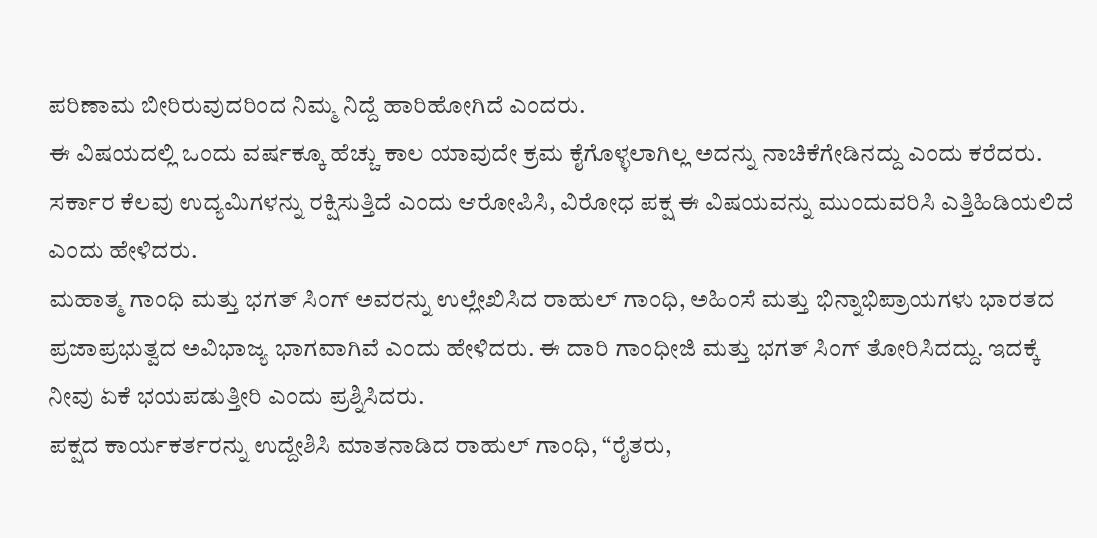ಪರಿಣಾಮ ಬೀರಿರುವುದರಿಂದ ನಿಮ್ಮ ನಿದ್ದೆ ಹಾರಿಹೋಗಿದೆ ಎಂದರು.
ಈ ವಿಷಯದಲ್ಲಿ ಒಂದು ವರ್ಷಕ್ಕೂ ಹೆಚ್ಚು ಕಾಲ ಯಾವುದೇ ಕ್ರಮ ಕೈಗೊಳ್ಳಲಾಗಿಲ್ಲ ಅದನ್ನು ನಾಚಿಕೆಗೇಡಿನದ್ದು ಎಂದು ಕರೆದರು. ಸರ್ಕಾರ ಕೆಲವು ಉದ್ಯಮಿಗಳನ್ನು ರಕ್ಷಿಸುತ್ತಿದೆ ಎಂದು ಆರೋಪಿಸಿ, ವಿರೋಧ ಪಕ್ಷ ಈ ವಿಷಯವನ್ನು ಮುಂದುವರಿಸಿ ಎತ್ತಿಹಿಡಿಯಲಿದೆ ಎಂದು ಹೇಳಿದರು.
ಮಹಾತ್ಮ ಗಾಂಧಿ ಮತ್ತು ಭಗತ್ ಸಿಂಗ್ ಅವರನ್ನು ಉಲ್ಲೇಖಿಸಿದ ರಾಹುಲ್ ಗಾಂಧಿ, ಅಹಿಂಸೆ ಮತ್ತು ಭಿನ್ನಾಭಿಪ್ರಾಯಗಳು ಭಾರತದ ಪ್ರಜಾಪ್ರಭುತ್ವದ ಅವಿಭಾಜ್ಯ ಭಾಗವಾಗಿವೆ ಎಂದು ಹೇಳಿದರು. ಈ ದಾರಿ ಗಾಂಧೀಜಿ ಮತ್ತು ಭಗತ್ ಸಿಂಗ್ ತೋರಿಸಿದದ್ದು. ಇದಕ್ಕೆ ನೀವು ಏಕೆ ಭಯಪಡುತ್ತೀರಿ ಎಂದು ಪ್ರಶ್ನಿಸಿದರು.
ಪಕ್ಷದ ಕಾರ್ಯಕರ್ತರನ್ನು ಉದ್ದೇಶಿಸಿ ಮಾತನಾಡಿದ ರಾಹುಲ್ ಗಾಂಧಿ, “ರೈತರು,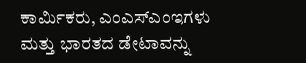ಕಾರ್ಮಿಕರು, ಎಂಎಸ್ಎಂಇಗಳು ಮತ್ತು ಭಾರತದ ಡೇಟಾವನ್ನು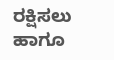ರಕ್ಷಿಸಲು ಹಾಗೂ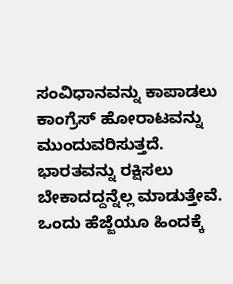ಸಂವಿಧಾನವನ್ನು ಕಾಪಾಡಲು ಕಾಂಗ್ರೆಸ್ ಹೋರಾಟವನ್ನು ಮುಂದುವರಿಸುತ್ತದೆ. ಭಾರತವನ್ನು ರಕ್ಷಿಸಲು ಬೇಕಾದದ್ದನ್ನೆಲ್ಲ ಮಾಡುತ್ತೇವೆ. ಒಂದು ಹೆಜ್ಜೆಯೂ ಹಿಂದಕ್ಕೆ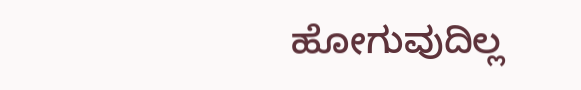ಹೋಗುವುದಿಲ್ಲ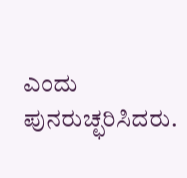ಎಂದು ಪುನರುಚ್ಛರಿಸಿದರು.